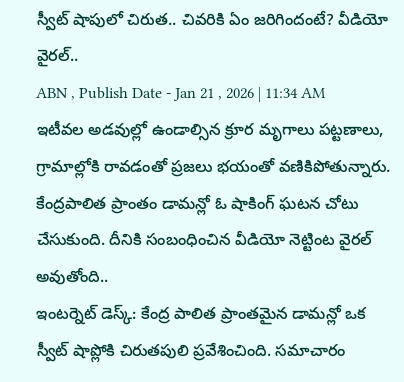స్వీట్ షాపులో చిరుత.. చివరికి ఏం జరిగిందంటే? వీడియో వైరల్..
ABN , Publish Date - Jan 21 , 2026 | 11:34 AM
ఇటీవల అడవుల్లో ఉండాల్సిన క్రూర మృగాలు పట్టణాలు, గ్రామాల్లోకి రావడంతో ప్రజలు భయంతో వణికిపోతున్నారు. కేంద్రపాలిత ప్రాంతం డామన్లో ఓ షాకింగ్ ఘటన చోటు చేసుకుంది. దీనికి సంబంధించిన వీడియో నెట్టింట వైరల్ అవుతోంది..
ఇంటర్నెట్ డెస్క్: కేంద్ర పాలిత ప్రాంతమైన డామన్లో ఒక స్వీట్ షాప్లోకి చిరుతపులి ప్రవేశించింది. సమాచారం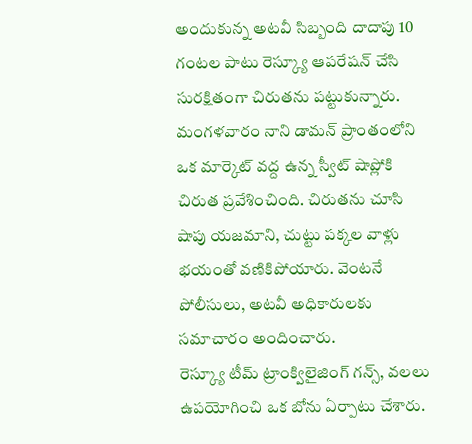అందుకున్న అటవీ సిబ్బంది దాదాపు 10 గంటల పాటు రెస్క్యూ ఆపరేషన్ చేసి సురక్షితంగా చిరుతను పట్టుకున్నారు. మంగళవారం నాని డామన్ ప్రాంతంలోని ఒక మార్కెట్ వద్ద ఉన్న స్వీట్ షాప్లోకి చిరుత ప్రవేశించింది. చిరుతను చూసి షాపు యజమాని, చుట్టు పక్కల వాళ్లు భయంతో వణికిపోయారు. వెంటనే పోలీసులు, అటవీ అధికారులకు సమాచారం అందించారు.
రెస్క్యూ టీమ్ ట్రాంక్విలైజింగ్ గన్స్, వలలు ఉపయోగించి ఒక బోను ఏర్పాటు చేశారు.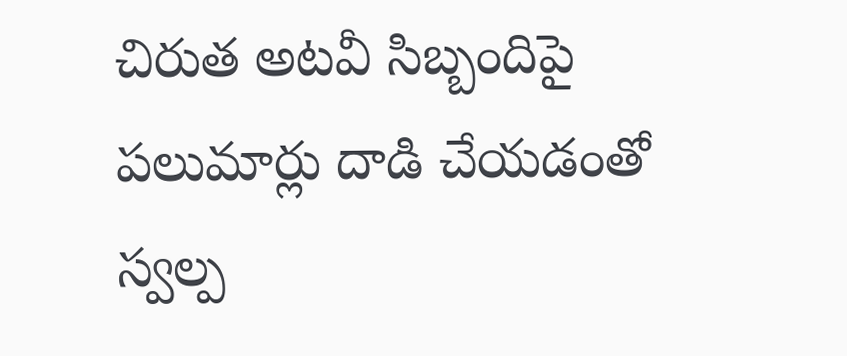చిరుత అటవీ సిబ్బందిపై పలుమార్లు దాడి చేయడంతో స్వల్ప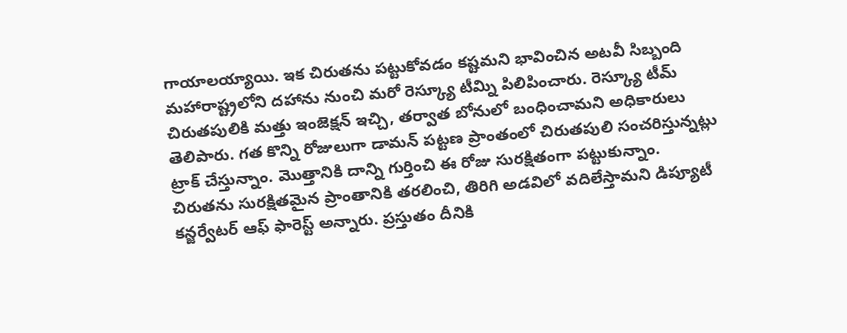గాయాలయ్యాయి. ఇక చిరుతను పట్టుకోవడం కష్టమని భావించిన అటవీ సిబ్బంది మహారాష్ట్రలోని దహాను నుంచి మరో రెస్క్యూ టీమ్ని పిలిపించారు. రెస్క్యూ టీమ్ చిరుతపులికి మత్తు ఇంజెక్షన్ ఇచ్చి, తర్వాత బోనులో బంధించామని అధికారులు తెలిపారు. గత కొన్ని రోజులుగా డామన్ పట్టణ ప్రాంతంలో చిరుతపులి సంచరిస్తున్నట్లు ట్రాక్ చేస్తున్నాం. మొత్తానికి దాన్ని గుర్తించి ఈ రోజు సురక్షితంగా పట్టుకున్నాం. చిరుతను సురక్షితమైన ప్రాంతానికి తరలించి, తిరిగి అడవిలో వదిలేస్తామని డిప్యూటీ కన్జర్వేటర్ ఆఫ్ ఫారెస్ట్ అన్నారు. ప్రస్తుతం దీనికి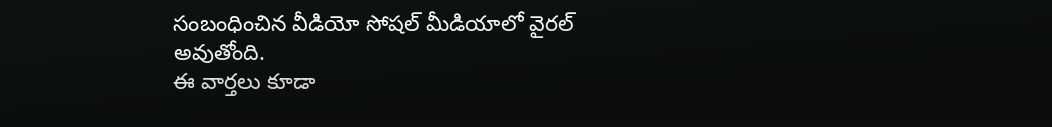సంబంధించిన వీడియో సోషల్ మీడియాలో వైరల్ అవుతోంది.
ఈ వార్తలు కూడా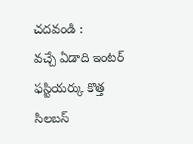చదవండి :
వచ్చే ఏడాది ఇంటర్ ఫస్టియర్కు కొత్త సిలబస్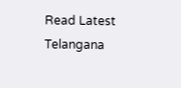Read Latest Telangana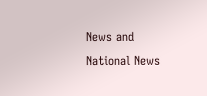News and National News